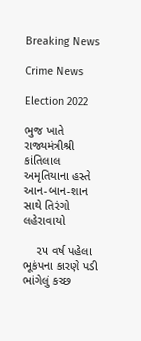Breaking News

Crime News

Election 2022

ભુજ ખાતે રાજ્યમંત્રીશ્રી કાંતિલાલ અમૃતિયાના હસ્તે આન-બાન-શાન સાથે તિરંગો લહેરાવાયો

    ૨૫ વર્ષ પહેલા ભૂકંપના કારણે પડી ભાંગેલું કચ્છ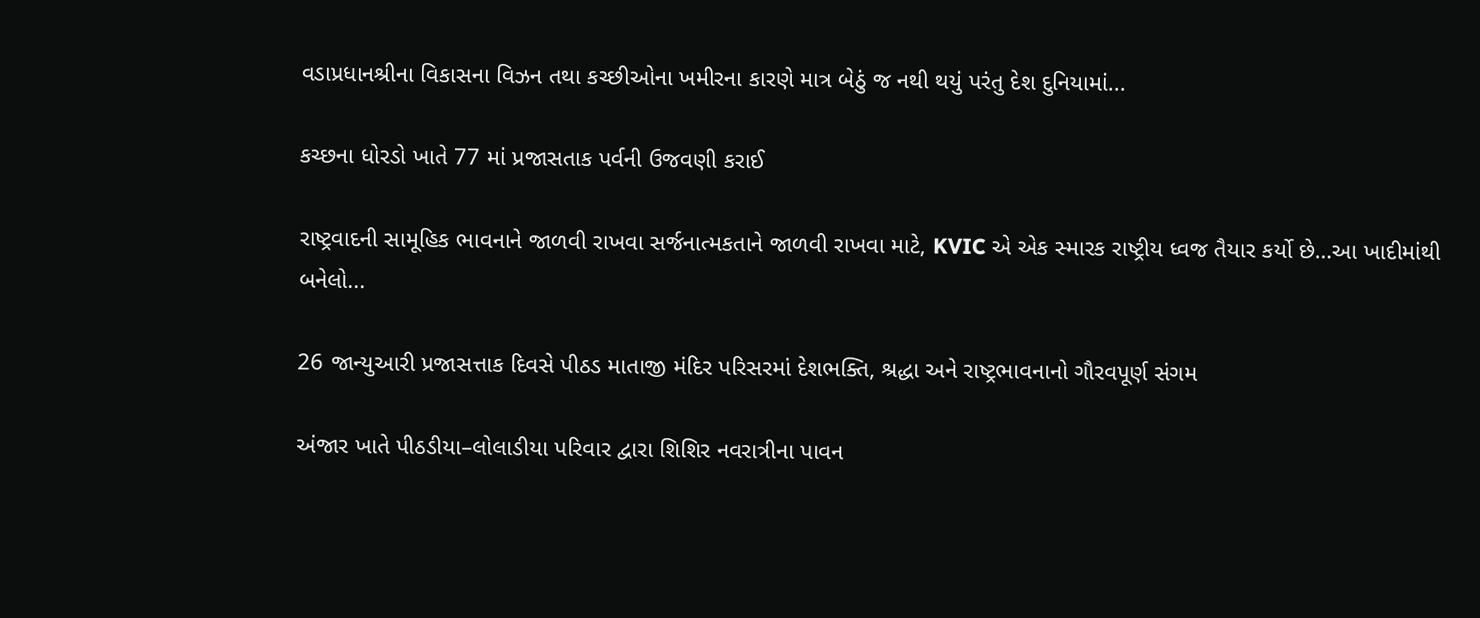વડાપ્રધાનશ્રીના વિકાસના વિઝન તથા કચ્છીઓના ખમીરના કારણે માત્ર બેઠું જ નથી થયું પરંતુ દેશ દુનિયામાં...

કચ્છના ધોરડો ખાતે 77 માં પ્રજાસતાક પર્વની ઉજવણી કરાઈ

રાષ્ટ્રવાદની સામૂહિક ભાવનાને જાળવી રાખવા સર્જનાત્મકતાને જાળવી રાખવા માટે, KVIC એ એક સ્મારક રાષ્ટ્રીય ધ્વજ તૈયાર કર્યો છે…આ ખાદીમાંથી બનેલો...

26 જાન્યુઆરી પ્રજાસત્તાક દિવસે પીઠડ માતાજી મંદિર પરિસરમાં દેશભક્તિ, શ્રદ્ધા અને રાષ્ટ્રભાવનાનો ગૌરવપૂર્ણ સંગમ

અંજાર ખાતે પીઠડીયા–લોલાડીયા પરિવાર દ્વારા શિશિર નવરાત્રીના પાવન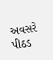અવસરે પીઠડ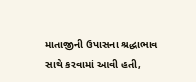માતાજીની ઉપાસના શ્રદ્ધાભાવ સાથે કરવામાં આવી હતી,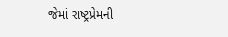જેમાં રાષ્ટ્રપ્રેમની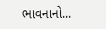ભાવનાનો...